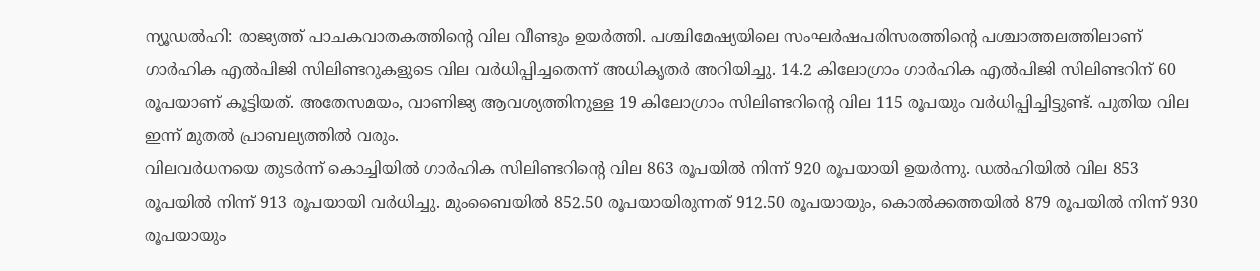ന്യൂഡൽഹി: രാജ്യത്ത് പാചകവാതകത്തിന്റെ വില വീണ്ടും ഉയർത്തി. പശ്ചിമേഷ്യയിലെ സംഘർഷപരിസരത്തിന്റെ പശ്ചാത്തലത്തിലാണ് ഗാർഹിക എൽപിജി സിലിണ്ടറുകളുടെ വില വർധിപ്പിച്ചതെന്ന് അധികൃതർ അറിയിച്ചു. 14.2 കിലോഗ്രാം ഗാർഹിക എൽപിജി സിലിണ്ടറിന് 60 രൂപയാണ് കൂട്ടിയത്. അതേസമയം, വാണിജ്യ ആവശ്യത്തിനുള്ള 19 കിലോഗ്രാം സിലിണ്ടറിന്റെ വില 115 രൂപയും വർധിപ്പിച്ചിട്ടുണ്ട്. പുതിയ വില ഇന്ന് മുതൽ പ്രാബല്യത്തിൽ വരും.
വിലവർധനയെ തുടർന്ന് കൊച്ചിയിൽ ഗാർഹിക സിലിണ്ടറിന്റെ വില 863 രൂപയിൽ നിന്ന് 920 രൂപയായി ഉയർന്നു. ഡൽഹിയിൽ വില 853 രൂപയിൽ നിന്ന് 913 രൂപയായി വർധിച്ചു. മുംബൈയിൽ 852.50 രൂപയായിരുന്നത് 912.50 രൂപയായും, കൊൽക്കത്തയിൽ 879 രൂപയിൽ നിന്ന് 930 രൂപയായും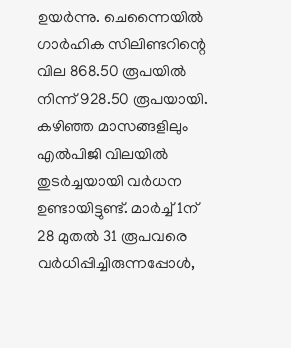ഉയർന്നു. ചെന്നൈയിൽ ഗാർഹിക സിലിണ്ടറിന്റെ വില 868.50 രൂപയിൽ നിന്ന് 928.50 രൂപയായി. കഴിഞ്ഞ മാസങ്ങളിലും എൽപിജി വിലയിൽ തുടർച്ചയായി വർധന ഉണ്ടായിട്ടുണ്ട്. മാർച്ച് 1ന് 28 മുതൽ 31 രൂപവരെ വർധിപ്പിച്ചിരുന്നപ്പോൾ,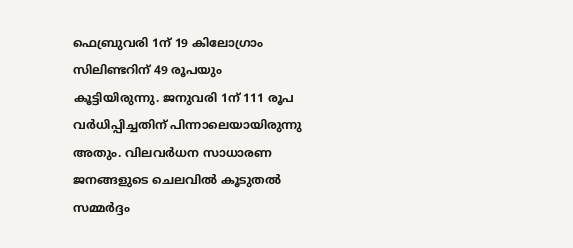ഫെബ്രുവരി 1ന് 19 കിലോഗ്രാം സിലിണ്ടറിന് 49 രൂപയും കൂട്ടിയിരുന്നു. ജനുവരി 1ന് 111 രൂപ വർധിപ്പിച്ചതിന് പിന്നാലെയായിരുന്നു അതും. വിലവർധന സാധാരണ ജനങ്ങളുടെ ചെലവിൽ കൂടുതൽ സമ്മർദ്ദം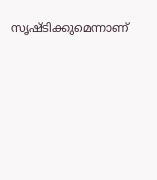സൃഷ്ടിക്കുമെന്നാണ്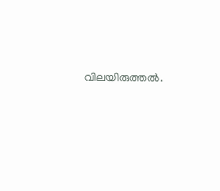വിലയിരുത്തൽ.